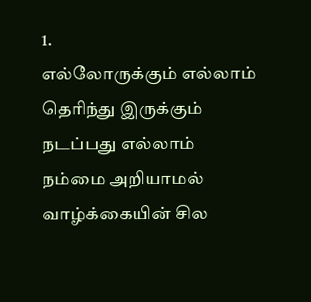1.
எல்லோருக்கும் எல்லாம் தெரிந்து இருக்கும்
நடப்பது எல்லாம்
நம்மை அறியாமல்
வாழ்க்கையின் சில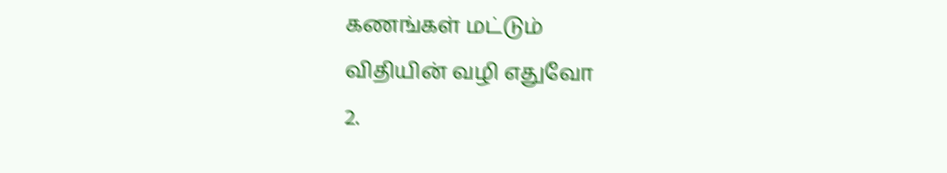கணங்கள் மட்டும்
விதியின் வழி எதுவோ
2.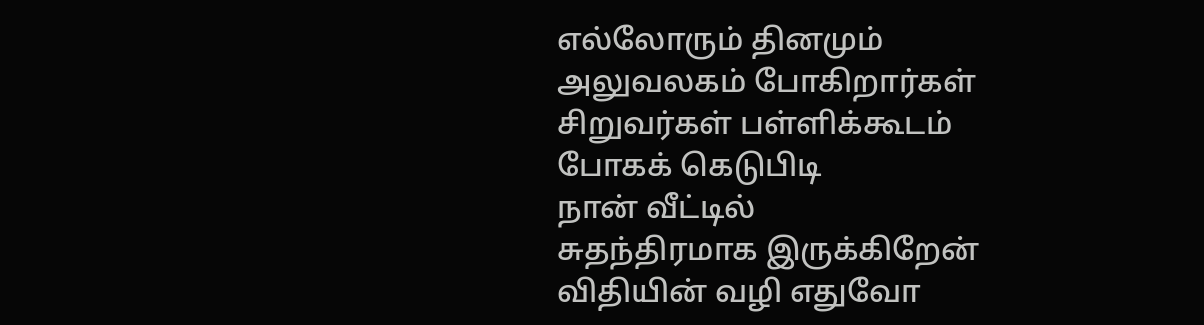எல்லோரும் தினமும்
அலுவலகம் போகிறார்கள்
சிறுவர்கள் பள்ளிக்கூடம்
போகக் கெடுபிடி
நான் வீட்டில்
சுதந்திரமாக இருக்கிறேன்
விதியின் வழி எதுவோ